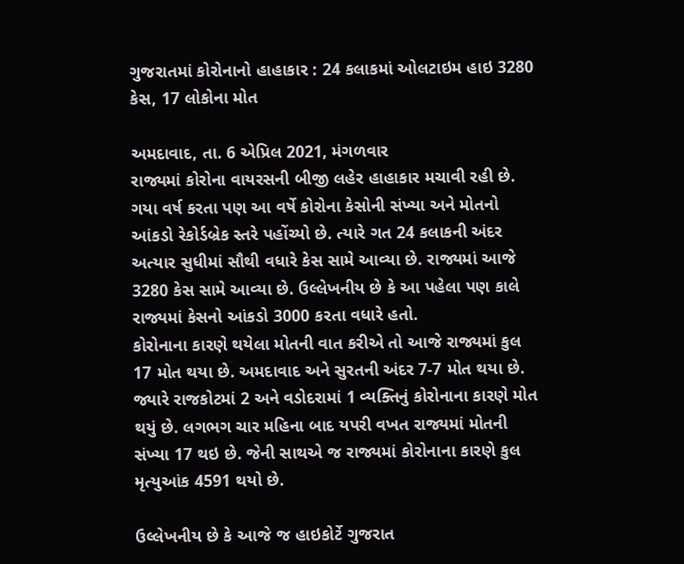ગુજરાતમાં કોરોનાનો હાહાકાર : 24 કલાકમાં ઓલટાઇમ હાઇ 3280 કેસ, 17 લોકોના મોત

અમદાવાદ, તા. 6 એપ્રિલ 2021, મંગળવાર
રાજ્યમાં કોરોના વાયરસની બીજી લહેર હાહાકાર મચાવી રહી છે. ગયા વર્ષ કરતા પણ આ વર્ષે કોરોના કેસોની સંખ્યા અને મોતનો આંકડો રેકોર્ડબ્રેક સ્તરે પહોંચ્યો છે. ત્યારે ગત 24 કલાકની અંદર અત્યાર સુધીમાં સૌથી વધારે કેસ સામે આવ્યા છે. રાજ્યમાં આજે 3280 કેસ સામે આવ્યા છે. ઉલ્લેખનીય છે કે આ પહેલા પણ કાલે રાજ્યમાં કેસનો આંકડો 3000 કરતા વધારે હતો.
કોરોનાના કારણે થયેલા મોતની વાત કરીએ તો આજે રાજ્યમાં કુલ 17 મોત થયા છે. અમદાવાદ અને સુરતની અંદર 7-7 મોત થયા છે. જ્યારે રાજકોટમાં 2 અને વડોદરામાં 1 વ્યક્તિનું કોરોનાના કારણે મોત થયું છે. લગભગ ચાર મહિના બાદ યપરી વખત રાજ્યમાં મોતની સંખ્યા 17 થઇ છે. જેની સાથએ જ રાજ્યમાં કોરોનાના કારણે કુલ મૃત્યુઆંક 4591 થયો છે.

ઉલ્લેખનીય છે કે આજે જ હાઇકોર્ટે ગુજરાત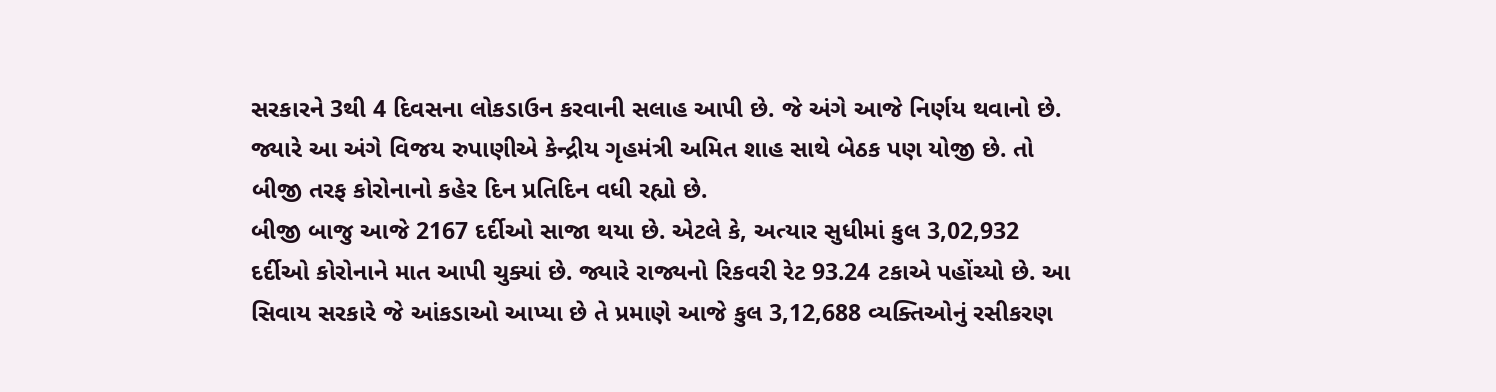સરકારને 3થી 4 દિવસના લોકડાઉન કરવાની સલાહ આપી છે. જે અંગે આજે નિર્ણય થવાનો છે. જ્યારે આ અંગે વિજય રુપાણીએ કેન્દ્રીય ગૃહમંત્રી અમિત શાહ સાથે બેઠક પણ યોજી છે. તો બીજી તરફ કોરોનાનો કહેર દિન પ્રતિદિન વધી રહ્યો છે.
બીજી બાજુ આજે 2167 દર્દીઓ સાજા થયા છે. એટલે કે, અત્યાર સુધીમાં કુલ 3,02,932 દર્દીઓ કોરોનાને માત આપી ચુક્યાં છે. જ્યારે રાજ્યનો રિકવરી રેટ 93.24 ટકાએ પહોંચ્યો છે. આ સિવાય સરકારે જે આંકડાઓ આપ્યા છે તે પ્રમાણે આજે કુલ 3,12,688 વ્યક્તિઓનું રસીકરણ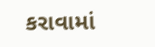કરાવામાં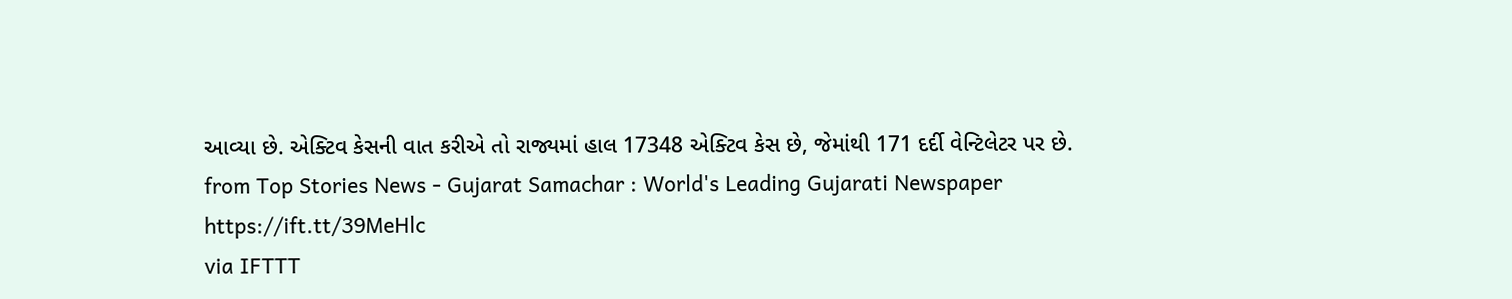આવ્યા છે. એક્ટિવ કેસની વાત કરીએ તો રાજ્યમાં હાલ 17348 એક્ટિવ કેસ છે, જેમાંથી 171 દર્દી વેન્ટિલેટર પર છે.
from Top Stories News - Gujarat Samachar : World's Leading Gujarati Newspaper https://ift.tt/39MeHlc
via IFTTT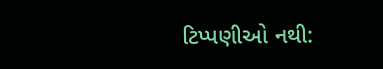ટિપ્પણીઓ નથી: